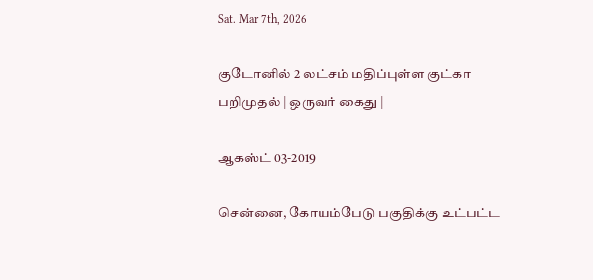Sat. Mar 7th, 2026

குடோனில் 2 லட்சம் மதிப்புள்ள குட்கா பறிமுதல் | ஒருவர் கைது |

ஆகஸ்ட் 03-2019

சென்னை, கோயம்பேடு பகுதிக்கு உட்பட்ட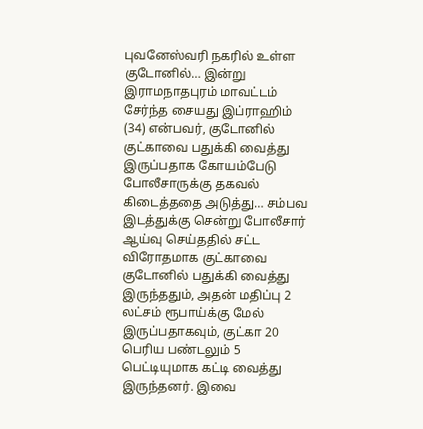புவனேஸ்வரி நகரில் உள்ள குடோனில்… இன்று இராமநாதபுரம் மாவட்டம் சேர்ந்த சையது இப்ராஹிம் (34) என்பவர், குடோனில் குட்காவை பதுக்கி வைத்து இருப்பதாக கோயம்பேடு போலீசாருக்கு தகவல் கிடைத்ததை அடுத்து… சம்பவ இடத்துக்கு சென்று போலீசார் ஆய்வு செய்ததில் சட்ட விரோதமாக குட்காவை குடோனில் பதுக்கி வைத்து இருந்ததும், அதன் மதிப்பு 2 லட்சம் ரூபாய்க்கு மேல் இருப்பதாகவும், குட்கா 20 பெரிய பண்டலும் 5 பெட்டியுமாக கட்டி வைத்து இருந்தனர். இவை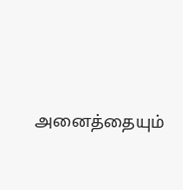அனைத்தையும்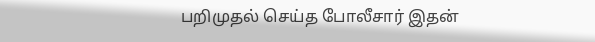பறிமுதல் செய்த போலீசார் இதன்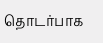தொடர்பாக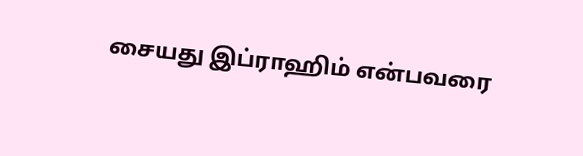சையது இப்ராஹிம் என்பவரை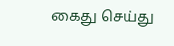கைது செய்து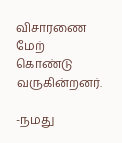விசாரணை மேற் கொண்டு வருகின்றனர்.

-நமது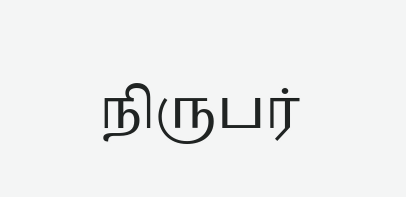நிருபர்